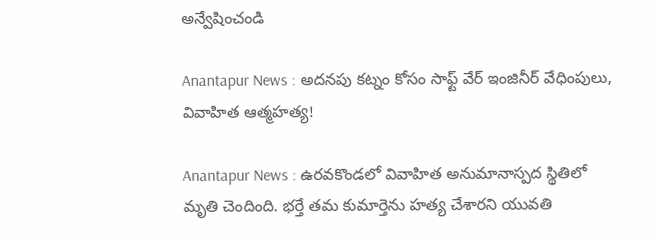అన్వేషించండి

Anantapur News : అదనపు కట్నం కోసం సాఫ్ట్ వేర్ ఇంజినీర్ వేధింపులు, వివాహిత ఆత్మహత్య!

Anantapur News : ఉరవకొండలో వివాహిత అనుమానాస్పద స్థితిలో మృతి చెందింది. భర్తే తమ కుమార్తెను హత్య చేశారని యువతి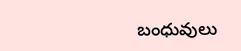బంధువులు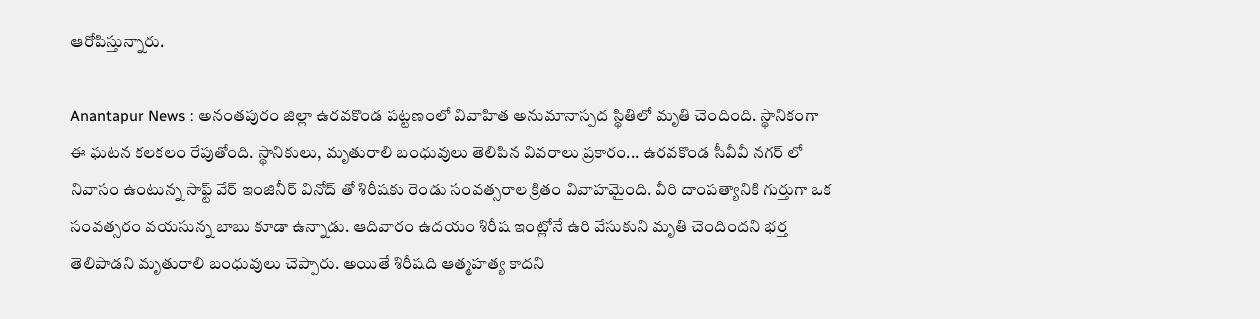ఆరోపిస్తున్నారు.

Anantapur News : అనంతపురం జిల్లా ఉరవకొండ పట్టణంలో వివాహిత అనుమానాస్పద స్థితిలో మృతి చెందింది. స్థానికంగా ఈ ఘటన కలకలం రేపుతోంది. స్థానికులు, మృతురాలి బంధువులు తెలిపిన వివరాలు ప్రకారం... ఉరవకొండ సీవీవీ నగర్ లో నివాసం ఉంటున్న సాఫ్ట్ వేర్ ఇంజినీర్ వినోద్ తో శిరీషకు రెండు సంవత్సరాల క్రితం వివాహమైంది. వీరి దాంపత్యానికి గుర్తుగా ఒక సంవత్సరం వయసున్న బాబు కూడా ఉన్నాడు. ఆదివారం ఉదయం శిరీష ఇంట్లోనే ఉరి వేసుకుని మృతి చెందిందని భర్త తెలిపాడని మృతురాలి బంధువులు చెప్పారు. అయితే శిరీషది ఆత్మహత్య కాదని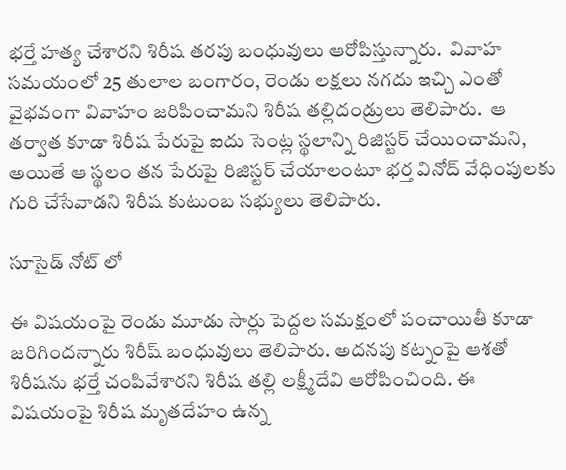భర్తే హత్య చేశారని శిరీష తరపు బంధువులు ఆరోపిస్తున్నారు.  వివాహ సమయంలో 25 తులాల బంగారం, రెండు లక్షలు నగదు ఇచ్చి ఎంతో వైభవంగా వివాహం జరిపించామని శిరీష తల్లిదండ్రులు తెలిపారు.  ఆ తర్వాత కూడా శిరీష పేరుపై ఐదు సెంట్ల స్థలాన్ని రిజిస్టర్ చేయించామని, అయితే ఆ స్థలం తన పేరుపై రిజిస్టర్ చేయాలంటూ భర్త వినోద్ వేధింపులకు గురి చేసేవాడని శిరీష కుటుంబ సభ్యులు తెలిపారు.

సూసైడ్ నోట్ లో

ఈ విషయంపై రెండు మూడు సార్లు పెద్దల సమక్షంలో పంచాయితీ కూడా జరిగిందన్నారు శిరీష్ బంధువులు తెలిపారు. అదనపు కట్నంపై ఆశతో శిరీషను భర్తే చంపివేశారని శిరీష తల్లి లక్ష్మీదేవి ఆరోపించింది. ఈ విషయంపై శిరీష మృతదేహం ఉన్న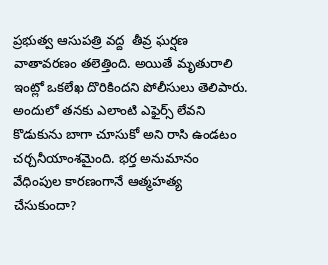ప్రభుత్వ ఆసుపత్రి వద్ద  తీవ్ర ఘర్షణ వాతావరణం తలెత్తింది. అయితే మృతురాలి ఇంట్లో ఒకలేఖ దొరికిందని పోలీసులు తెలిపారు. అందులో తనకు ఎలాంటి ఎఫైర్స్ లేవని కొడుకును బాగా చూసుకో అని రాసి ఉండటం చర్చనీయాంశమైంది. భర్త అనుమానం వేధింపుల కారణంగానే ఆత్మహత్య చేసుకుందా?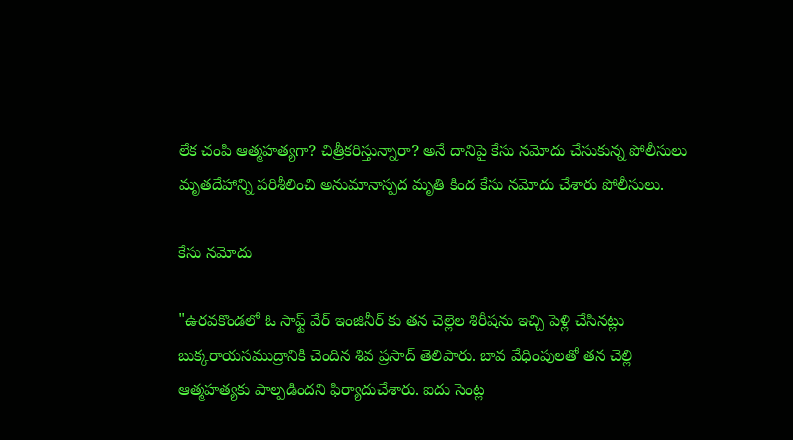లేక చంపి ఆత్మహత్యగా? చిత్రీకరిస్తున్నారా? అనే దానిపై కేసు నమోదు చేసుకున్న పోలీసులు మృతదేహాన్ని పరిశీలించి అనుమానాస్పద మృతి కింద కేసు నమోదు చేశారు పోలీసులు.

కేసు నమోదు

"ఉరవకొండలో ఓ సాఫ్ట్ వేర్ ఇంజినీర్ కు తన చెల్లెల శిరీషను ఇచ్చి పెళ్లి చేసినట్లు బుక్కరాయసముద్రానికి చెందిన శివ ప్రసాద్ తెలిపారు. బావ వేధింపులతో తన చెల్లి ఆత్మహత్యకు పాల్పడిందని ఫిర్యాదుచేశారు. ఐదు సెంట్ల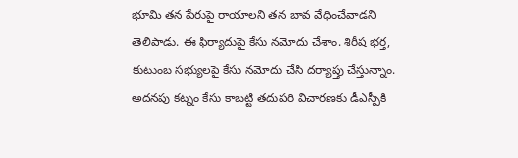భూమి తన పేరుపై రాయాలని తన బావ వేధించేవాడని తెలిపాడు. ఈ ఫిర్యాదుపై కేసు నమోదు చేశాం. శిరీష భర్త, కుటుంబ సభ్యులపై కేసు నమోదు చేసి దర్యాప్తు చేస్తున్నాం. అదనపు కట్నం కేసు కాబట్టి తదుపరి విచారణకు డీఎస్పీకి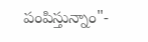పంపిస్తున్నాం"-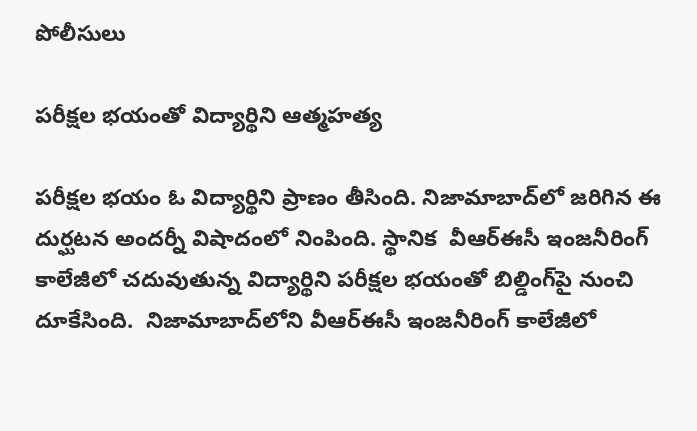పోలీసులు

పరీక్షల భయంతో విద్యార్థిని ఆత్మహత్య

పరీక్షల భయం ఓ విద్యార్థిని ప్రాణం తీసింది. నిజామాబాద్‌లో జరిగిన ఈ దుర్ఘటన అందర్నీ విషాదంలో నింపింది. స్థానిక  వీఆర్‌ఈసీ ఇంజనీరింగ్ కాలేజీలో చదువుతున్న విద్యార్థిని పరీక్షల భయంతో బిల్డింగ్‌పై నుంచి దూకేసింది.  నిజామాబాద్‌లోని వీఆర్‌ఈసీ ఇంజనీరింగ్ కాలేజీలో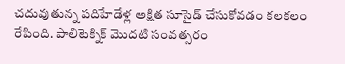చదువుతున్న పదిహేడేళ్ల అక్షిత సూసైడ్‌ చేసుకోవడం కలకలం రేపింది. పాలిటెక్నిక్ మొదటి సంవత్సరం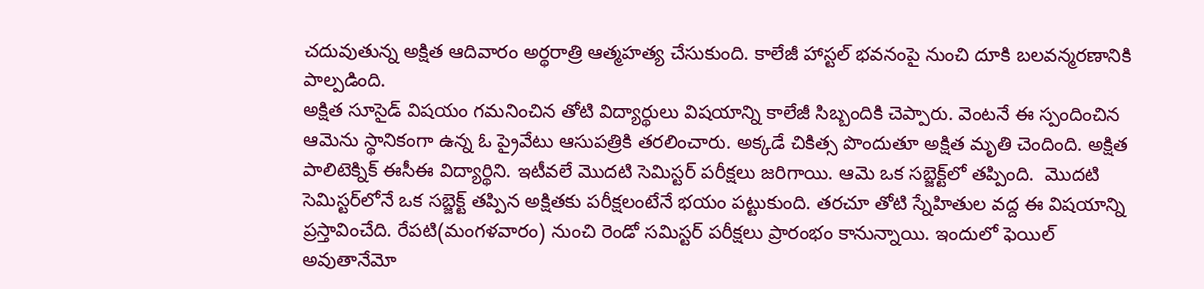చదువుతున్న అక్షిత ఆదివారం అర్థరాత్రి ఆత్మహత్య చేసుకుంది. కాలేజీ హాస్టల్‌ భవనంపై నుంచి దూకి బలవన్మరణానికి పాల్పడింది.
అక్షిత సూసైడ్ విషయం గమనించిన తోటి విద్యార్థులు విషయాన్ని కాలేజీ సిబ్బందికి చెప్పారు. వెంటనే ఈ స్పందించిన ఆమెను స్థానికంగా ఉన్న ఓ ప్రైవేటు ఆసుపత్రికి తరలించారు. అక్కడే చికిత్స పొందుతూ అక్షిత మృతి చెందింది. అక్షిత పాలిటెక్నిక్‌ ఈసీఈ విద్యార్థిని. ఇటీవలే మొదటి సెమిస్టర్ పరీక్షలు జరిగాయి. ఆమె ఒక సబ్జెక్ట్‌లో తప్పింది.  మొదటి సెమిస్టర్‌లోనే ఒక సబ్జెక్ట్‌ తప్పిన అక్షితకు పరీక్షలంటేనే భయం పట్టుకుంది. తరచూ తోటి స్నేహితుల వద్ద ఈ విషయాన్ని ప్రస్తావించేది. రేపటి(మంగళవారం) నుంచి రెండో సమిస్టర్ పరీక్షలు ప్రారంభం కానున్నాయి. ఇందులో ఫెయిల్ అవుతానేమో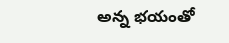అన్న భయంతో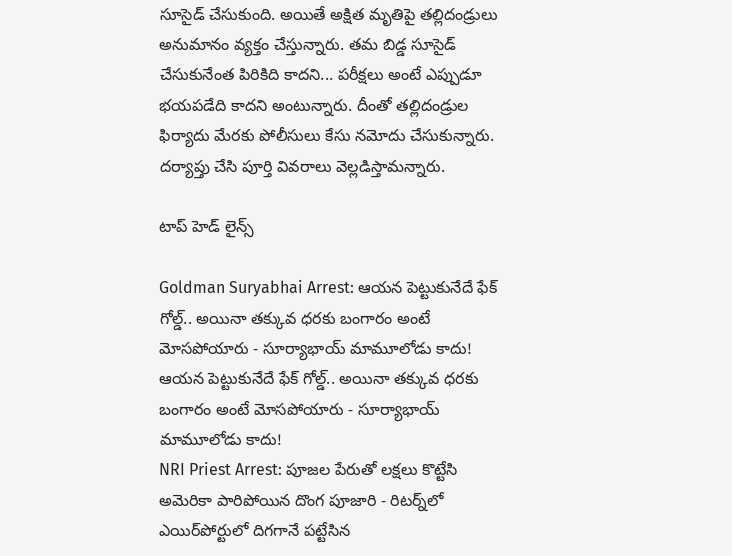సూసైడ్ చేసుకుంది. అయితే అక్షిత మృతిపై తల్లిదండ్రులు అనుమానం వ్యక్తం చేస్తున్నారు. తమ బిడ్డ సూసైడ్ చేసుకునేంత పిరికిది కాదని... పరీక్షలు అంటే ఎప్పుడూ భయపడేది కాదని అంటున్నారు. దీంతో తల్లిదండ్రుల ఫిర్యాదు మేరకు పోలీసులు కేసు నమోదు చేసుకున్నారు. దర్యాప్తు చేసి పూర్తి వివరాలు వెల్లడిస్తామన్నారు.

టాప్ హెడ్ లైన్స్

Goldman Suryabhai Arrest: ఆయన పెట్టుకునేదే ఫేక్ గోల్డ్.. అయినా తక్కువ ధరకు బంగారం అంటే మోసపోయారు - సూర్యాభాయ్ మామూలోడు కాదు!
ఆయన పెట్టుకునేదే ఫేక్ గోల్డ్.. అయినా తక్కువ ధరకు బంగారం అంటే మోసపోయారు - సూర్యాభాయ్ మామూలోడు కాదు!
NRI Priest Arrest: పూజల పేరుతో లక్షలు కొట్టేసి అమెరికా పారిపోయిన దొంగ పూజారి - రిటర్న్‌లో ఎయిర్‌పోర్టులో దిగగానే పట్టేసిన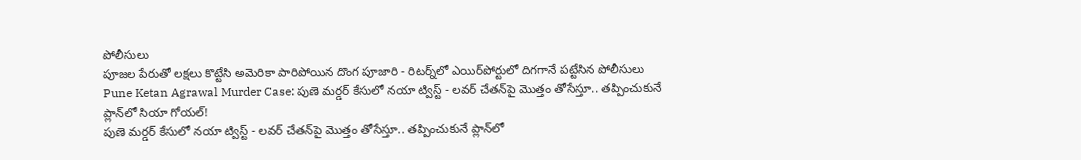పోలీసులు
పూజల పేరుతో లక్షలు కొట్టేసి అమెరికా పారిపోయిన దొంగ పూజారి - రిటర్న్‌లో ఎయిర్‌పోర్టులో దిగగానే పట్టేసిన పోలీసులు
Pune Ketan Agrawal Murder Case: పుణె మర్డర్ కేసులో నయా ట్విస్ట్ - లవర్ చేతన్‌పై మొత్తం తోసేస్తూ.. తప్పించుకునే ప్లాన్‌లో సియా గోయల్!
పుణె మర్డర్ కేసులో నయా ట్విస్ట్ - లవర్ చేతన్‌పై మొత్తం తోసేస్తూ.. తప్పించుకునే ప్లాన్‌లో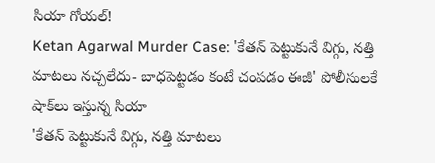సియా గోయల్!
Ketan Agarwal Murder Case: 'కేతన్ పెట్టుకునే విగ్గు, నత్తి మాటలు నచ్చలేదు- బాధపెట్టడం కంటే చంపడం ఈజీ' పోలీసులకే షాక్‌లు ఇస్తున్న సియా
'కేతన్ పెట్టుకునే విగ్గు, నత్తి మాటలు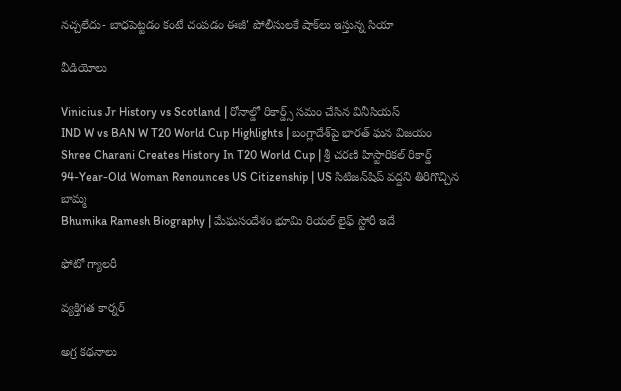నచ్చలేదు- బాధపెట్టడం కంటే చంపడం ఈజీ' పోలీసులకే షాక్‌లు ఇస్తున్న సియా

వీడియోలు

Vinicius Jr History vs Scotland | రోనాల్డో రికార్డ్స్ సమం చేసిన వినీసియస్
IND W vs BAN W T20 World Cup Highlights | బంగ్లాదేశ్‌పై భారత్ ఘన విజయం
Shree Charani Creates History In T20 World Cup | శ్రీ చరణి హిస్టారికల్ రికార్డ్
94-Year-Old Woman Renounces US Citizenship | US సిటిజన్‌షిప్ వద్దని తిరిగొచ్చిన బామ్మ
Bhumika Ramesh Biography | మేఘసందేశం భూమి రియల్ లైఫ్ స్టోరీ ఇదే

ఫోటో గ్యాలరీ

వ్యక్తిగత కార్నర్

అగ్ర కథనాలు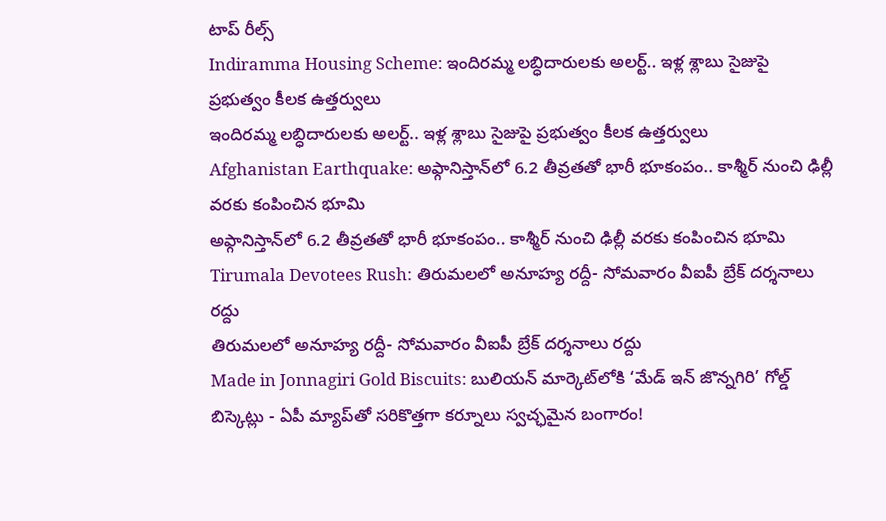టాప్ రీల్స్
Indiramma Housing Scheme: ఇందిరమ్మ లబ్ధిదారులకు అలర్ట్.. ఇళ్ల శ్లాబు సైజుపై ప్రభుత్వం కీలక ఉత్తర్వులు
ఇందిరమ్మ లబ్ధిదారులకు అలర్ట్.. ఇళ్ల శ్లాబు సైజుపై ప్రభుత్వం కీలక ఉత్తర్వులు
Afghanistan Earthquake: అఫ్గానిస్తాన్‌లో 6.2 తీవ్రతతో భారీ భూకంపం.. కాశ్మీర్ నుంచి ఢిల్లీ వరకు కంపించిన భూమి
అఫ్గానిస్తాన్‌లో 6.2 తీవ్రతతో భారీ భూకంపం.. కాశ్మీర్ నుంచి ఢిల్లీ వరకు కంపించిన భూమి
Tirumala Devotees Rush: తిరుమలలో అనూహ్య రద్దీ- సోమవారం వీఐపీ బ్రేక్ దర్శనాలు రద్దు
తిరుమలలో అనూహ్య రద్దీ- సోమవారం వీఐపీ బ్రేక్ దర్శనాలు రద్దు
Made in Jonnagiri Gold Biscuits: బులియన్ మార్కెట్‌లోకి ‘మేడ్ ఇన్ జొన్నగిరి’ గోల్డ్ బిస్కెట్లు - ఏపీ మ్యాప్‌తో సరికొత్తగా కర్నూలు స్వచ్ఛమైన బంగారం!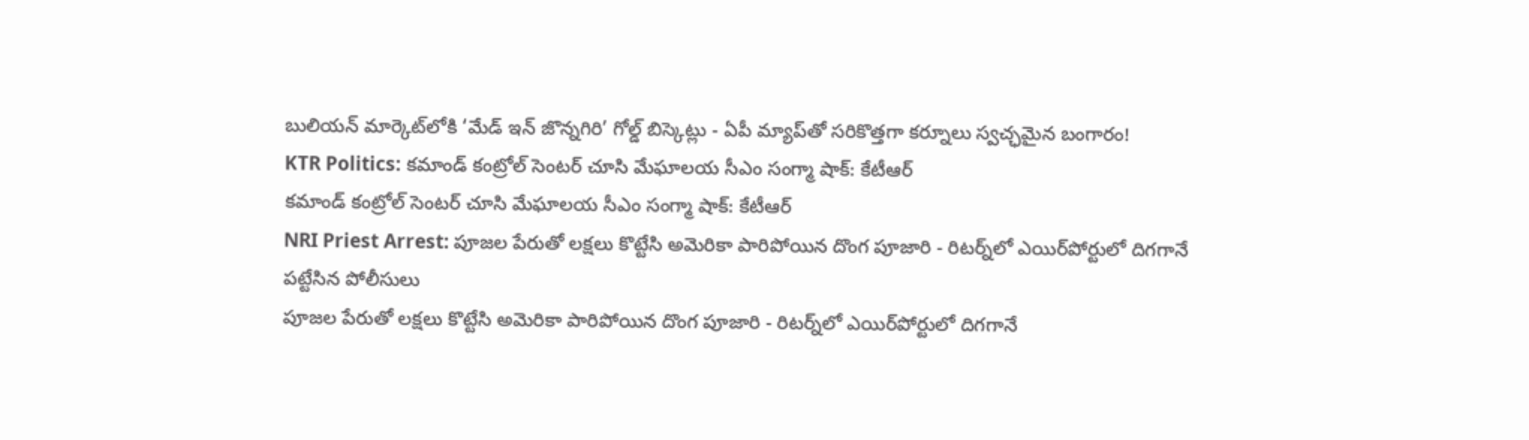బులియన్ మార్కెట్‌లోకి ‘మేడ్ ఇన్ జొన్నగిరి’ గోల్డ్ బిస్కెట్లు - ఏపీ మ్యాప్‌తో సరికొత్తగా కర్నూలు స్వచ్ఛమైన బంగారం!
KTR Politics: కమాండ్ కంట్రోల్ సెంటర్ చూసి మేఘాలయ సీఎం సంగ్మా షాక్: కేటీఆర్
కమాండ్ కంట్రోల్ సెంటర్ చూసి మేఘాలయ సీఎం సంగ్మా షాక్: కేటీఆర్
NRI Priest Arrest: పూజల పేరుతో లక్షలు కొట్టేసి అమెరికా పారిపోయిన దొంగ పూజారి - రిటర్న్‌లో ఎయిర్‌పోర్టులో దిగగానే పట్టేసిన పోలీసులు
పూజల పేరుతో లక్షలు కొట్టేసి అమెరికా పారిపోయిన దొంగ పూజారి - రిటర్న్‌లో ఎయిర్‌పోర్టులో దిగగానే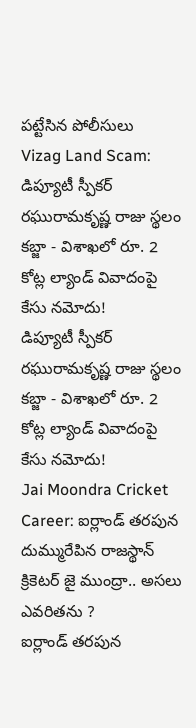పట్టేసిన పోలీసులు
Vizag Land Scam: డిప్యూటీ స్పీకర్ రఘురామకృష్ణ రాజు స్థలం కబ్జా - విశాఖలో రూ. 2 కోట్ల ల్యాండ్ వివాదంపై కేసు నమోదు!
డిప్యూటీ స్పీకర్ రఘురామకృష్ణ రాజు స్థలం కబ్జా - విశాఖలో రూ. 2 కోట్ల ల్యాండ్ వివాదంపై కేసు నమోదు!
Jai Moondra Cricket Career: ఐర్లాండ్ తరపున దుమ్మురేపిన రాజస్థాన్ క్రికెటర్ జై ముంద్రా.. అసలు ఎవరితను ?
ఐర్లాండ్ తరపున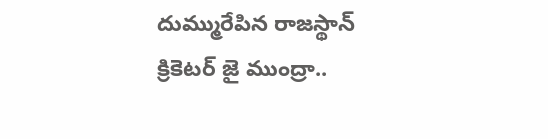దుమ్మురేపిన రాజస్థాన్ క్రికెటర్ జై ముంద్రా..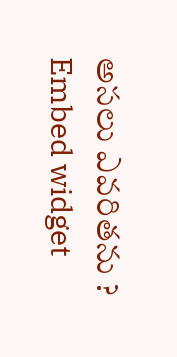అసలు ఎవరితను ?
Embed widget